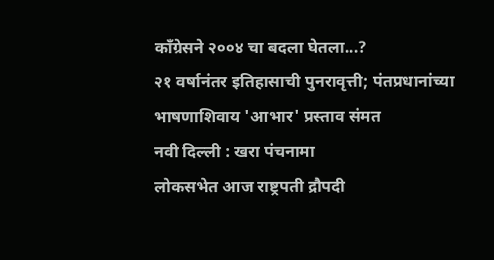काँग्रेसने २००४ चा बदला घेतला...?
२१ वर्षानंतर इतिहासाची पुनरावृत्ती; पंतप्रधानांच्या भाषणाशिवाय 'आभार' प्रस्ताव संमत
नवी दिल्ली : खरा पंचनामा
लोकसभेत आज राष्ट्रपती द्रौपदी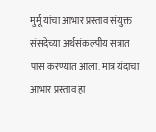मुर्मू यांचा आभार प्रस्ताव संयुक्त संसदेच्या अर्थसंकल्पीय सत्रात पास करण्यात आला. मात्र यंदाचा आभार प्रस्ताव हा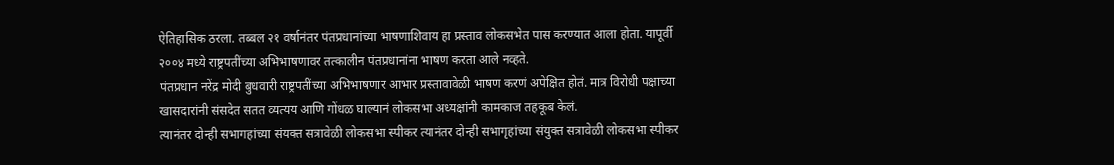ऐतिहासिक ठरला. तब्बल २१ वर्षानंतर पंतप्रधानांच्या भाषणाशिवाय हा प्रस्ताव लोकसभेत पास करण्यात आला होता. यापूर्वी २००४ मध्ये राष्ट्रपतींच्या अभिभाषणावर तत्कालीन पंतप्रधानांना भाषण करता आले नव्हते.
पंतप्रधान नरेंद्र मोदी बुधवारी राष्ट्रपतींच्या अभिभाषणार आभार प्रस्तावावेळी भाषण करणं अपेक्षित होतं. मात्र विरोधी पक्षाच्या खासदारांनी संसदेत सतत व्यत्यय आणि गोंधळ घाल्यानं लोकसभा अध्यक्षांनी कामकाज तहकूब केलं.
त्यानंतर दोन्ही सभागहांच्या संयक्त सत्रावेळी लोकसभा स्पीकर त्यानंतर दोन्ही सभागृहांच्या संयुक्त सत्रावेळी लोकसभा स्पीकर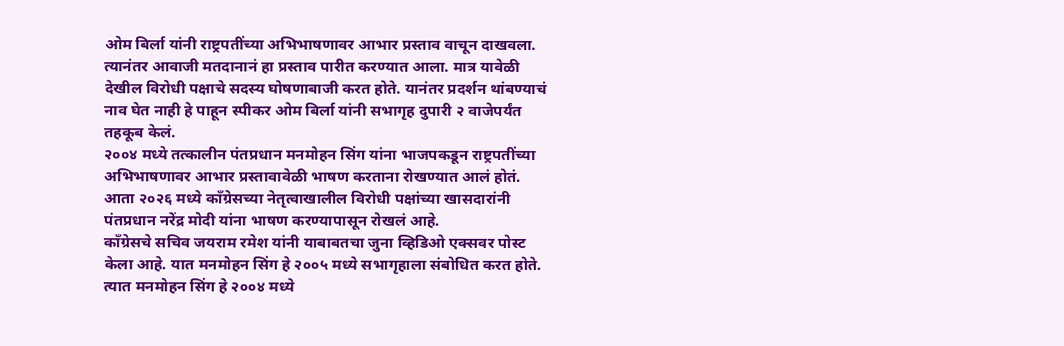ओम बिर्ला यांनी राष्ट्रपतींच्या अभिभाषणावर आभार प्रस्ताव वाचून दाखवला. त्यानंतर आवाजी मतदानानं हा प्रस्ताव पारीत करण्यात आला. मात्र यावेळी देखील विरोधी पक्षाचे सदस्य घोषणाबाजी करत होते. यानंतर प्रदर्शन थांबण्याचं नाव घेत नाही हे पाहून स्पीकर ओम बिर्ला यांनी सभागृह दुपारी २ वाजेपर्यंत तहकूब केलं.
२००४ मध्ये तत्कालीन पंतप्रधान मनमोहन सिंग यांना भाजपकडून राष्ट्रपतींच्या अभिभाषणावर आभार प्रस्तावावेळी भाषण करताना रोखण्यात आलं होतं. आता २०२६ मध्ये काँग्रेसच्या नेतृत्वाखालील विरोधी पक्षांच्या खासदारांनी पंतप्रधान नरेंद्र मोदी यांना भाषण करण्यापासून रोखलं आहे.
काँग्रेसचे सचिव जयराम रमेश यांनी याबाबतचा जुना व्हिडिओ एक्सवर पोस्ट केला आहे. यात मनमोहन सिंग हे २००५ मध्ये सभागृहाला संबोधित करत होते. त्यात मनमोहन सिंग हे २००४ मध्ये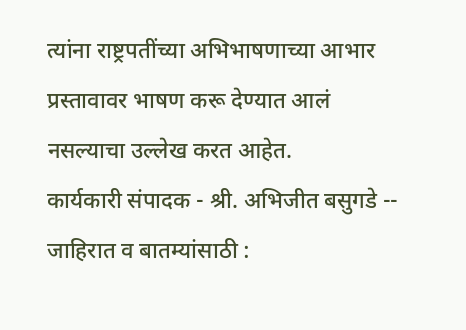त्यांना राष्ट्रपतींच्या अभिभाषणाच्या आभार प्रस्तावावर भाषण करू देण्यात आलं नसल्याचा उल्लेख करत आहेत.
कार्यकारी संपादक - श्री. अभिजीत बसुगडे -- जाहिरात व बातम्यांसाठी :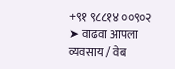+९१ ९८८१४ ००९०२
➤ वाढवा आपला व्यवसाय / वेब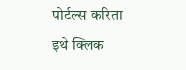पोर्टल्स करिता इथे क्लिक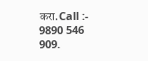करा.Call :- 9890 546 909.